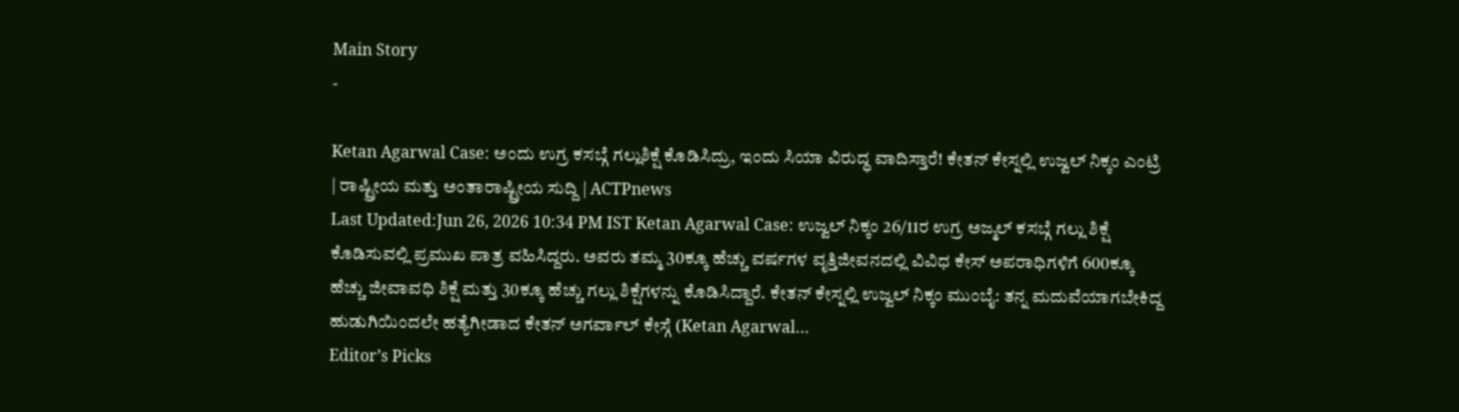Main Story
-

Ketan Agarwal Case: ಅಂದು ಉಗ್ರ ಕಸಬ್ಗೆ ಗಲ್ಲುಶಿಕ್ಷೆ ಕೊಡಿಸಿದ್ರು, ಇಂದು ಸಿಯಾ ವಿರುದ್ಧ ವಾದಿಸ್ತಾರೆ! ಕೇತನ್ ಕೇಸ್ನಲ್ಲಿ ಉಜ್ವಲ್ ನಿಕ್ಕಂ ಎಂಟ್ರಿ | ರಾಷ್ಟ್ರೀಯ ಮತ್ತು ಅಂತಾರಾಷ್ಟ್ರೀಯ ಸುದ್ದಿ | ACTPnews
Last Updated:Jun 26, 2026 10:34 PM IST Ketan Agarwal Case: ಉಜ್ವಲ್ ನಿಕ್ಕಂ 26/11ರ ಉಗ್ರ ಅಜ್ಮಲ್ ಕಸಬ್ಗೆ ಗಲ್ಲು ಶಿಕ್ಷೆ ಕೊಡಿಸುವಲ್ಲಿ ಪ್ರಮುಖ ಪಾತ್ರ ವಹಿಸಿದ್ದರು. ಅವರು ತಮ್ಮ 30ಕ್ಕೂ ಹೆಚ್ಚು ವರ್ಷಗಳ ವೃತ್ತಿಜೀವನದಲ್ಲಿ ವಿವಿಧ ಕೇಸ್ ಅಪರಾಧಿಗಳಿಗೆ 600ಕ್ಕೂ ಹೆಚ್ಚು ಜೀವಾವಧಿ ಶಿಕ್ಷೆ ಮತ್ತು 30ಕ್ಕೂ ಹೆಚ್ಚು ಗಲ್ಲು ಶಿಕ್ಷೆಗಳನ್ನು ಕೊಡಿಸಿದ್ದಾರೆ. ಕೇತನ್ ಕೇಸ್ನಲ್ಲಿ ಉಜ್ವಲ್ ನಿಕ್ಕಂ ಮುಂಬೈ: ತನ್ನ ಮದುವೆಯಾಗಬೇಕಿದ್ದ ಹುಡುಗಿಯಿಂದಲೇ ಹತ್ಯೆಗೀಡಾದ ಕೇತನ್ ಅಗರ್ವಾಲ್ ಕೇಸ್ಗೆ (Ketan Agarwal…
Editor’s Picks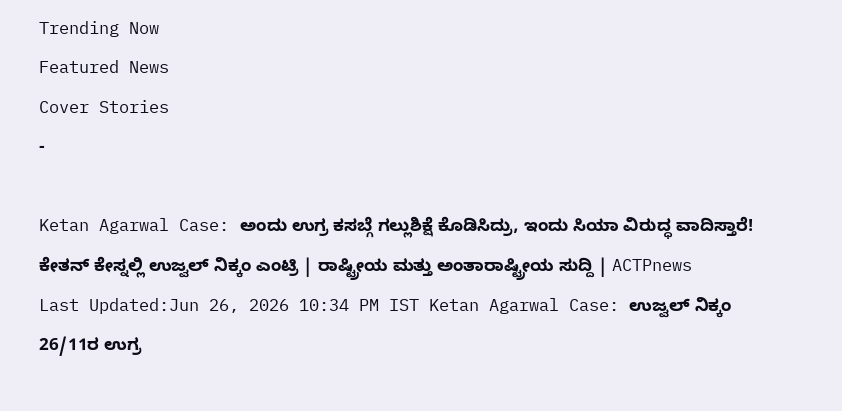Trending Now
Featured News
Cover Stories
-

Ketan Agarwal Case: ಅಂದು ಉಗ್ರ ಕಸಬ್ಗೆ ಗಲ್ಲುಶಿಕ್ಷೆ ಕೊಡಿಸಿದ್ರು, ಇಂದು ಸಿಯಾ ವಿರುದ್ಧ ವಾದಿಸ್ತಾರೆ! ಕೇತನ್ ಕೇಸ್ನಲ್ಲಿ ಉಜ್ವಲ್ ನಿಕ್ಕಂ ಎಂಟ್ರಿ | ರಾಷ್ಟ್ರೀಯ ಮತ್ತು ಅಂತಾರಾಷ್ಟ್ರೀಯ ಸುದ್ದಿ | ACTPnews
Last Updated:Jun 26, 2026 10:34 PM IST Ketan Agarwal Case: ಉಜ್ವಲ್ ನಿಕ್ಕಂ 26/11ರ ಉಗ್ರ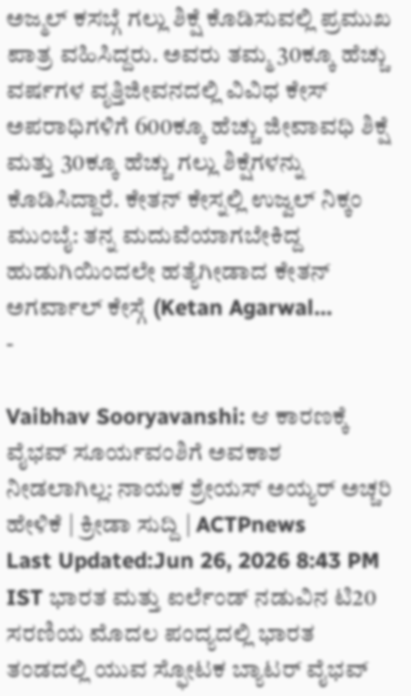ಅಜ್ಮಲ್ ಕಸಬ್ಗೆ ಗಲ್ಲು ಶಿಕ್ಷೆ ಕೊಡಿಸುವಲ್ಲಿ ಪ್ರಮುಖ ಪಾತ್ರ ವಹಿಸಿದ್ದರು. ಅವರು ತಮ್ಮ 30ಕ್ಕೂ ಹೆಚ್ಚು ವರ್ಷಗಳ ವೃತ್ತಿಜೀವನದಲ್ಲಿ ವಿವಿಧ ಕೇಸ್ ಅಪರಾಧಿಗಳಿಗೆ 600ಕ್ಕೂ ಹೆಚ್ಚು ಜೀವಾವಧಿ ಶಿಕ್ಷೆ ಮತ್ತು 30ಕ್ಕೂ ಹೆಚ್ಚು ಗಲ್ಲು ಶಿಕ್ಷೆಗಳನ್ನು ಕೊಡಿಸಿದ್ದಾರೆ. ಕೇತನ್ ಕೇಸ್ನಲ್ಲಿ ಉಜ್ವಲ್ ನಿಕ್ಕಂ ಮುಂಬೈ: ತನ್ನ ಮದುವೆಯಾಗಬೇಕಿದ್ದ ಹುಡುಗಿಯಿಂದಲೇ ಹತ್ಯೆಗೀಡಾದ ಕೇತನ್ ಅಗರ್ವಾಲ್ ಕೇಸ್ಗೆ (Ketan Agarwal…
-

Vaibhav Sooryavanshi: ಆ ಕಾರಣಕ್ಕೆ ವೈಭವ್ ಸೂರ್ಯವಂಶಿಗೆ ಅವಕಾಶ ನೀಡಲಾಗಿಲ್ಲ: ನಾಯಕ ಶ್ರೇಯಸ್ ಅಯ್ಯರ್ ಅಚ್ಚರಿ ಹೇಳಿಕೆ | ಕ್ರೀಡಾ ಸುದ್ದಿ | ACTPnews
Last Updated:Jun 26, 2026 8:43 PM IST ಭಾರತ ಮತ್ತು ಐರ್ಲೆಂಡ್ ನಡುವಿನ ಟಿ20 ಸರಣಿಯ ಮೊದಲ ಪಂದ್ಯದಲ್ಲಿ ಭಾರತ ತಂಡದಲ್ಲಿ ಯುವ ಸ್ಫೋಟಕ ಬ್ಯಾಟರ್ ವೈಭವ್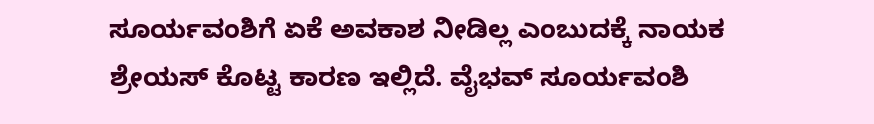ಸೂರ್ಯವಂಶಿಗೆ ಏಕೆ ಅವಕಾಶ ನೀಡಿಲ್ಲ ಎಂಬುದಕ್ಕೆ ನಾಯಕ ಶ್ರೇಯಸ್ ಕೊಟ್ಟ ಕಾರಣ ಇಲ್ಲಿದೆ. ವೈಭವ್ ಸೂರ್ಯವಂಶಿ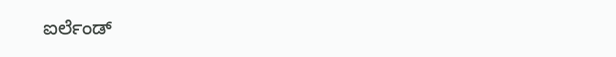ಐರ್ಲೆಂಡ್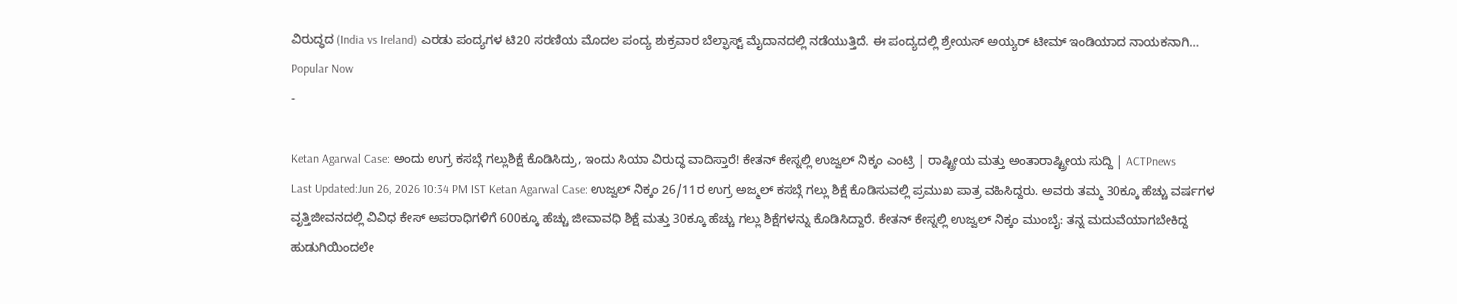ವಿರುದ್ಧದ (India vs Ireland) ಎರಡು ಪಂದ್ಯಗಳ ಟಿ20 ಸರಣಿಯ ಮೊದಲ ಪಂದ್ಯ ಶುಕ್ರವಾರ ಬೆಲ್ಫಾಸ್ಟ್ ಮೈದಾನದಲ್ಲಿ ನಡೆಯುತ್ತಿದೆ. ಈ ಪಂದ್ಯದಲ್ಲಿ ಶ್ರೇಯಸ್ ಅಯ್ಯರ್ ಟೀಮ್ ಇಂಡಿಯಾದ ನಾಯಕನಾಗಿ…
Popular Now
-

Ketan Agarwal Case: ಅಂದು ಉಗ್ರ ಕಸಬ್ಗೆ ಗಲ್ಲುಶಿಕ್ಷೆ ಕೊಡಿಸಿದ್ರು, ಇಂದು ಸಿಯಾ ವಿರುದ್ಧ ವಾದಿಸ್ತಾರೆ! ಕೇತನ್ ಕೇಸ್ನಲ್ಲಿ ಉಜ್ವಲ್ ನಿಕ್ಕಂ ಎಂಟ್ರಿ | ರಾಷ್ಟ್ರೀಯ ಮತ್ತು ಅಂತಾರಾಷ್ಟ್ರೀಯ ಸುದ್ದಿ | ACTPnews
Last Updated:Jun 26, 2026 10:34 PM IST Ketan Agarwal Case: ಉಜ್ವಲ್ ನಿಕ್ಕಂ 26/11ರ ಉಗ್ರ ಅಜ್ಮಲ್ ಕಸಬ್ಗೆ ಗಲ್ಲು ಶಿಕ್ಷೆ ಕೊಡಿಸುವಲ್ಲಿ ಪ್ರಮುಖ ಪಾತ್ರ ವಹಿಸಿದ್ದರು. ಅವರು ತಮ್ಮ 30ಕ್ಕೂ ಹೆಚ್ಚು ವರ್ಷಗಳ ವೃತ್ತಿಜೀವನದಲ್ಲಿ ವಿವಿಧ ಕೇಸ್ ಅಪರಾಧಿಗಳಿಗೆ 600ಕ್ಕೂ ಹೆಚ್ಚು ಜೀವಾವಧಿ ಶಿಕ್ಷೆ ಮತ್ತು 30ಕ್ಕೂ ಹೆಚ್ಚು ಗಲ್ಲು ಶಿಕ್ಷೆಗಳನ್ನು ಕೊಡಿಸಿದ್ದಾರೆ. ಕೇತನ್ ಕೇಸ್ನಲ್ಲಿ ಉಜ್ವಲ್ ನಿಕ್ಕಂ ಮುಂಬೈ: ತನ್ನ ಮದುವೆಯಾಗಬೇಕಿದ್ದ ಹುಡುಗಿಯಿಂದಲೇ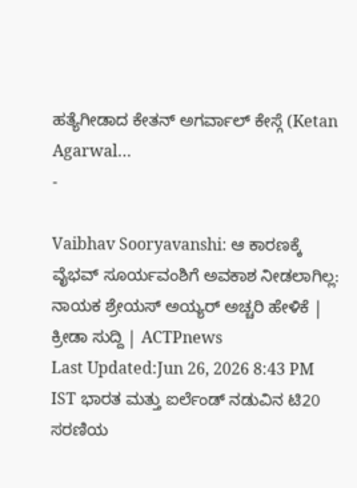ಹತ್ಯೆಗೀಡಾದ ಕೇತನ್ ಅಗರ್ವಾಲ್ ಕೇಸ್ಗೆ (Ketan Agarwal…
-

Vaibhav Sooryavanshi: ಆ ಕಾರಣಕ್ಕೆ ವೈಭವ್ ಸೂರ್ಯವಂಶಿಗೆ ಅವಕಾಶ ನೀಡಲಾಗಿಲ್ಲ: ನಾಯಕ ಶ್ರೇಯಸ್ ಅಯ್ಯರ್ ಅಚ್ಚರಿ ಹೇಳಿಕೆ | ಕ್ರೀಡಾ ಸುದ್ದಿ | ACTPnews
Last Updated:Jun 26, 2026 8:43 PM IST ಭಾರತ ಮತ್ತು ಐರ್ಲೆಂಡ್ ನಡುವಿನ ಟಿ20 ಸರಣಿಯ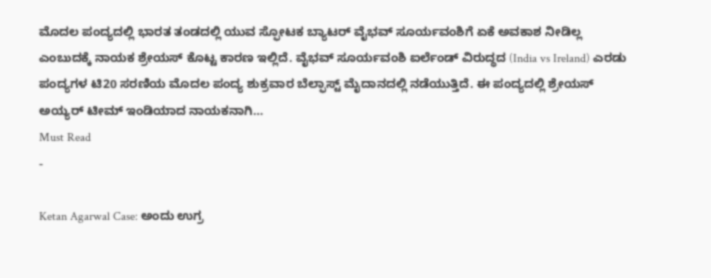ಮೊದಲ ಪಂದ್ಯದಲ್ಲಿ ಭಾರತ ತಂಡದಲ್ಲಿ ಯುವ ಸ್ಫೋಟಕ ಬ್ಯಾಟರ್ ವೈಭವ್ ಸೂರ್ಯವಂಶಿಗೆ ಏಕೆ ಅವಕಾಶ ನೀಡಿಲ್ಲ ಎಂಬುದಕ್ಕೆ ನಾಯಕ ಶ್ರೇಯಸ್ ಕೊಟ್ಟ ಕಾರಣ ಇಲ್ಲಿದೆ. ವೈಭವ್ ಸೂರ್ಯವಂಶಿ ಐರ್ಲೆಂಡ್ ವಿರುದ್ಧದ (India vs Ireland) ಎರಡು ಪಂದ್ಯಗಳ ಟಿ20 ಸರಣಿಯ ಮೊದಲ ಪಂದ್ಯ ಶುಕ್ರವಾರ ಬೆಲ್ಫಾಸ್ಟ್ ಮೈದಾನದಲ್ಲಿ ನಡೆಯುತ್ತಿದೆ. ಈ ಪಂದ್ಯದಲ್ಲಿ ಶ್ರೇಯಸ್ ಅಯ್ಯರ್ ಟೀಮ್ ಇಂಡಿಯಾದ ನಾಯಕನಾಗಿ…
Must Read
-

Ketan Agarwal Case: ಅಂದು ಉಗ್ರ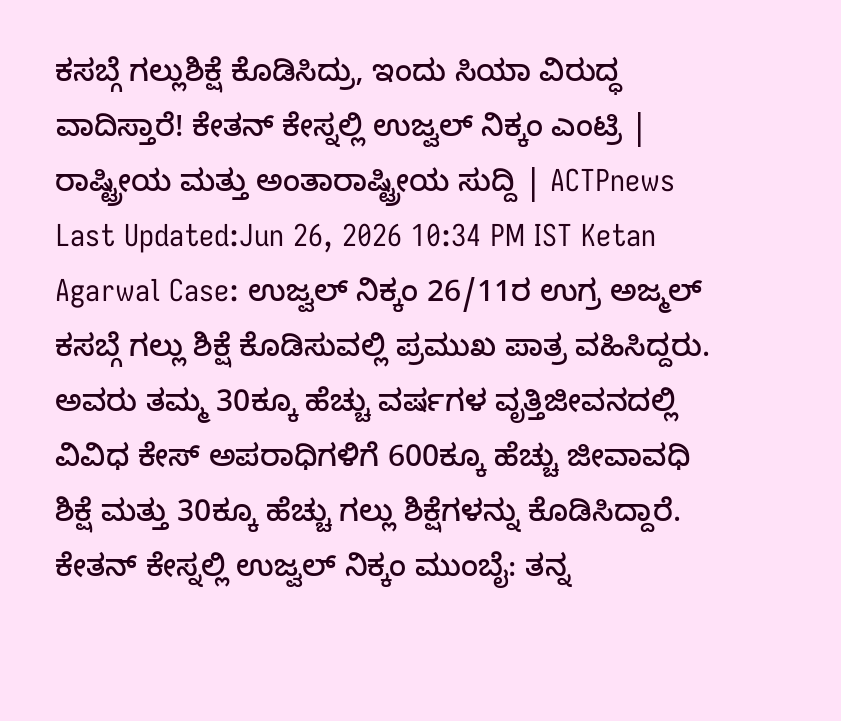ಕಸಬ್ಗೆ ಗಲ್ಲುಶಿಕ್ಷೆ ಕೊಡಿಸಿದ್ರು, ಇಂದು ಸಿಯಾ ವಿರುದ್ಧ ವಾದಿಸ್ತಾರೆ! ಕೇತನ್ ಕೇಸ್ನಲ್ಲಿ ಉಜ್ವಲ್ ನಿಕ್ಕಂ ಎಂಟ್ರಿ | ರಾಷ್ಟ್ರೀಯ ಮತ್ತು ಅಂತಾರಾಷ್ಟ್ರೀಯ ಸುದ್ದಿ | ACTPnews
Last Updated:Jun 26, 2026 10:34 PM IST Ketan Agarwal Case: ಉಜ್ವಲ್ ನಿಕ್ಕಂ 26/11ರ ಉಗ್ರ ಅಜ್ಮಲ್ ಕಸಬ್ಗೆ ಗಲ್ಲು ಶಿಕ್ಷೆ ಕೊಡಿಸುವಲ್ಲಿ ಪ್ರಮುಖ ಪಾತ್ರ ವಹಿಸಿದ್ದರು. ಅವರು ತಮ್ಮ 30ಕ್ಕೂ ಹೆಚ್ಚು ವರ್ಷಗಳ ವೃತ್ತಿಜೀವನದಲ್ಲಿ ವಿವಿಧ ಕೇಸ್ ಅಪರಾಧಿಗಳಿಗೆ 600ಕ್ಕೂ ಹೆಚ್ಚು ಜೀವಾವಧಿ ಶಿಕ್ಷೆ ಮತ್ತು 30ಕ್ಕೂ ಹೆಚ್ಚು ಗಲ್ಲು ಶಿಕ್ಷೆಗಳನ್ನು ಕೊಡಿಸಿದ್ದಾರೆ. ಕೇತನ್ ಕೇಸ್ನಲ್ಲಿ ಉಜ್ವಲ್ ನಿಕ್ಕಂ ಮುಂಬೈ: ತನ್ನ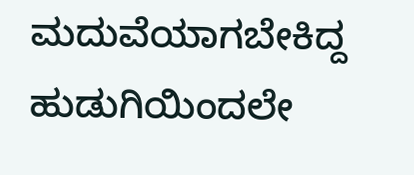ಮದುವೆಯಾಗಬೇಕಿದ್ದ ಹುಡುಗಿಯಿಂದಲೇ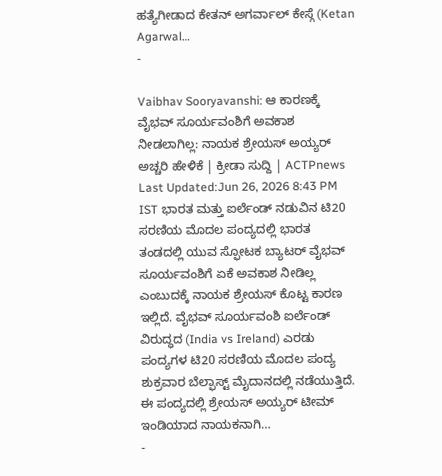ಹತ್ಯೆಗೀಡಾದ ಕೇತನ್ ಅಗರ್ವಾಲ್ ಕೇಸ್ಗೆ (Ketan Agarwal…
-

Vaibhav Sooryavanshi: ಆ ಕಾರಣಕ್ಕೆ ವೈಭವ್ ಸೂರ್ಯವಂಶಿಗೆ ಅವಕಾಶ ನೀಡಲಾಗಿಲ್ಲ: ನಾಯಕ ಶ್ರೇಯಸ್ ಅಯ್ಯರ್ ಅಚ್ಚರಿ ಹೇಳಿಕೆ | ಕ್ರೀಡಾ ಸುದ್ದಿ | ACTPnews
Last Updated:Jun 26, 2026 8:43 PM IST ಭಾರತ ಮತ್ತು ಐರ್ಲೆಂಡ್ ನಡುವಿನ ಟಿ20 ಸರಣಿಯ ಮೊದಲ ಪಂದ್ಯದಲ್ಲಿ ಭಾರತ ತಂಡದಲ್ಲಿ ಯುವ ಸ್ಫೋಟಕ ಬ್ಯಾಟರ್ ವೈಭವ್ ಸೂರ್ಯವಂಶಿಗೆ ಏಕೆ ಅವಕಾಶ ನೀಡಿಲ್ಲ ಎಂಬುದಕ್ಕೆ ನಾಯಕ ಶ್ರೇಯಸ್ ಕೊಟ್ಟ ಕಾರಣ ಇಲ್ಲಿದೆ. ವೈಭವ್ ಸೂರ್ಯವಂಶಿ ಐರ್ಲೆಂಡ್ ವಿರುದ್ಧದ (India vs Ireland) ಎರಡು ಪಂದ್ಯಗಳ ಟಿ20 ಸರಣಿಯ ಮೊದಲ ಪಂದ್ಯ ಶುಕ್ರವಾರ ಬೆಲ್ಫಾಸ್ಟ್ ಮೈದಾನದಲ್ಲಿ ನಡೆಯುತ್ತಿದೆ. ಈ ಪಂದ್ಯದಲ್ಲಿ ಶ್ರೇಯಸ್ ಅಯ್ಯರ್ ಟೀಮ್ ಇಂಡಿಯಾದ ನಾಯಕನಾಗಿ…
-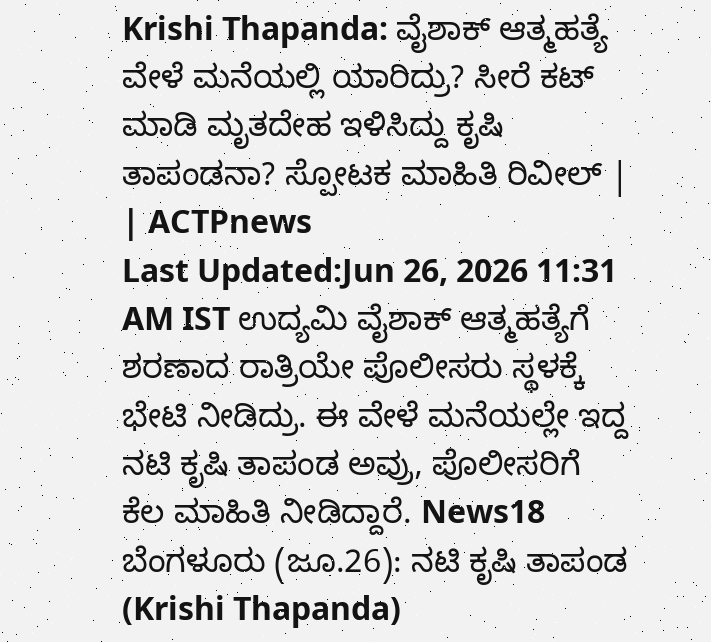Krishi Thapanda: ವೈಶಾಕ್ ಆತ್ಮಹತ್ಯೆ ವೇಳೆ ಮನೆಯಲ್ಲಿ ಯಾರಿದ್ರು? ಸೀರೆ ಕಟ್ ಮಾಡಿ ಮೃತದೇಹ ಇಳಿಸಿದ್ದು ಕೃಷಿ ತಾಪಂಡನಾ? ಸ್ಪೋಟಕ ಮಾಹಿತಿ ರಿವೀಲ್ | | ACTPnews
Last Updated:Jun 26, 2026 11:31 AM IST ಉದ್ಯಮಿ ವೈಶಾಕ್ ಆತ್ಮಹತ್ಯೆಗೆ ಶರಣಾದ ರಾತ್ರಿಯೇ ಪೊಲೀಸರು ಸ್ಥಳಕ್ಕೆ ಭೇಟಿ ನೀಡಿದ್ರು. ಈ ವೇಳೆ ಮನೆಯಲ್ಲೇ ಇದ್ದ ನಟಿ ಕೃಷಿ ತಾಪಂಡ ಅವ್ರು, ಪೊಲೀಸರಿಗೆ ಕೆಲ ಮಾಹಿತಿ ನೀಡಿದ್ದಾರೆ. News18 ಬೆಂಗಳೂರು (ಜೂ.26): ನಟಿ ಕೃಷಿ ತಾಪಂಡ (Krishi Thapanda)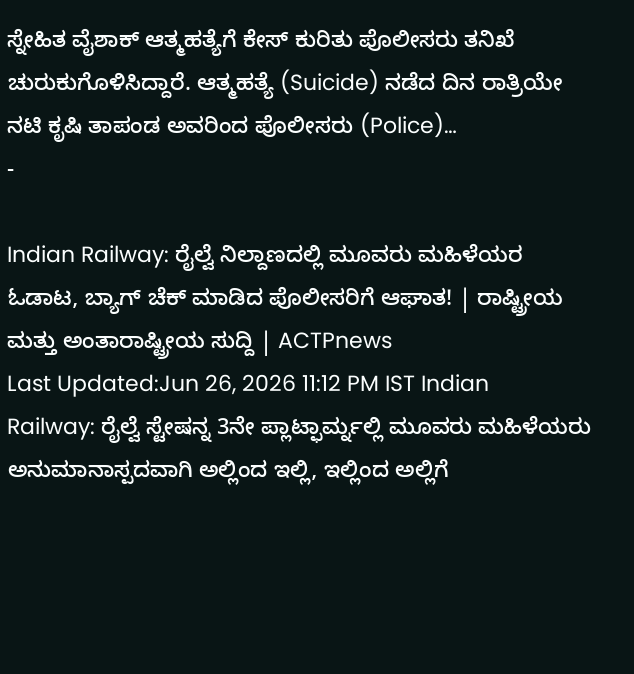ಸ್ನೇಹಿತ ವೈಶಾಕ್ ಆತ್ಮಹತ್ಯೆಗೆ ಕೇಸ್ ಕುರಿತು ಪೊಲೀಸರು ತನಿಖೆ ಚುರುಕುಗೊಳಿಸಿದ್ದಾರೆ. ಆತ್ಮಹತ್ಯೆ (Suicide) ನಡೆದ ದಿನ ರಾತ್ರಿಯೇ ನಟಿ ಕೃಷಿ ತಾಪಂಡ ಅವರಿಂದ ಪೊಲೀಸರು (Police)…
-

Indian Railway: ರೈಲ್ವೆ ನಿಲ್ದಾಣದಲ್ಲಿ ಮೂವರು ಮಹಿಳೆಯರ ಓಡಾಟ, ಬ್ಯಾಗ್ ಚೆಕ್ ಮಾಡಿದ ಪೊಲೀಸರಿಗೆ ಆಘಾತ! | ರಾಷ್ಟ್ರೀಯ ಮತ್ತು ಅಂತಾರಾಷ್ಟ್ರೀಯ ಸುದ್ದಿ | ACTPnews
Last Updated:Jun 26, 2026 11:12 PM IST Indian Railway: ರೈಲ್ವೆ ಸ್ಟೇಷನ್ನ 3ನೇ ಪ್ಲಾಟ್ಫಾರ್ಮ್ನಲ್ಲಿ ಮೂವರು ಮಹಿಳೆಯರು ಅನುಮಾನಾಸ್ಪದವಾಗಿ ಅಲ್ಲಿಂದ ಇಲ್ಲಿ, ಇಲ್ಲಿಂದ ಅಲ್ಲಿಗೆ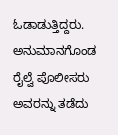ಓಡಾಡುತ್ತಿದ್ದರು. ಅನುಮಾನಗೊಂಡ ರೈಲ್ವೆ ಪೊಲೀಸರು ಅವರನ್ನು ತಡೆದು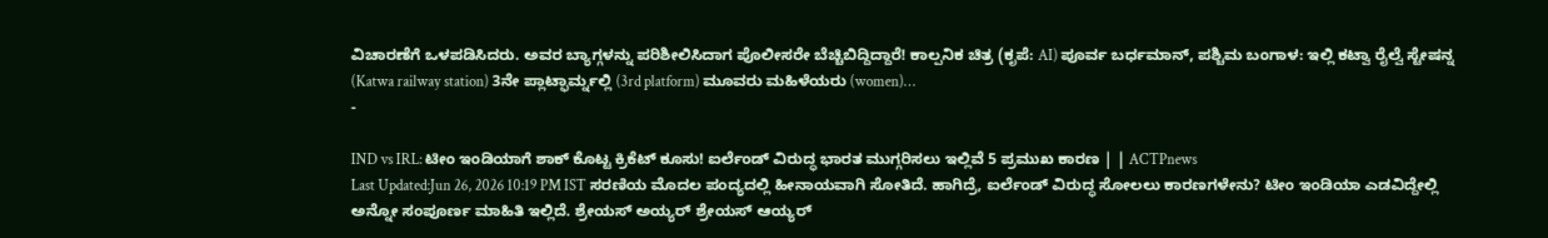ವಿಚಾರಣೆಗೆ ಒಳಪಡಿಸಿದರು. ಅವರ ಬ್ಯಾಗ್ಗಳನ್ನು ಪರಿಶೀಲಿಸಿದಾಗ ಪೊಲೀಸರೇ ಬೆಚ್ಚಿಬಿದ್ದಿದ್ದಾರೆ! ಕಾಲ್ಪನಿಕ ಚಿತ್ರ (ಕೃಪೆ: AI) ಪೂರ್ವ ಬರ್ಧಮಾನ್, ಪಶ್ಚಿಮ ಬಂಗಾಳ: ಇಲ್ಲಿ ಕಟ್ವಾ ರೈಲ್ವೆ ಸ್ಟೇಷನ್ನ (Katwa railway station) 3ನೇ ಪ್ಲಾಟ್ಫಾರ್ಮ್ನಲ್ಲಿ (3rd platform) ಮೂವರು ಮಹಿಳೆಯರು (women)…
-

IND vs IRL: ಟೀಂ ಇಂಡಿಯಾಗೆ ಶಾಕ್ ಕೊಟ್ಟ ಕ್ರಿಕೆಟ್ ಕೂಸು! ಐರ್ಲೆಂಡ್ ವಿರುದ್ಧ ಭಾರತ ಮುಗ್ಗರಿಸಲು ಇಲ್ಲಿವೆ 5 ಪ್ರಮುಖ ಕಾರಣ | | ACTPnews
Last Updated:Jun 26, 2026 10:19 PM IST ಸರಣಿಯ ಮೊದಲ ಪಂದ್ಯದಲ್ಲಿ ಹೀನಾಯವಾಗಿ ಸೋತಿದೆ. ಹಾಗಿದ್ರೆ, ಐರ್ಲೆಂಡ್ ವಿರುದ್ಧ ಸೋಲಲು ಕಾರಣಗಳೇನು? ಟೀಂ ಇಂಡಿಯಾ ಎಡವಿದ್ದೇಲ್ಲಿ ಅನ್ನೋ ಸಂಪೂರ್ಣ ಮಾಹಿತಿ ಇಲ್ಲಿದೆ. ಶ್ರೇಯಸ್ ಅಯ್ಯರ್ ಶ್ರೇಯಸ್ ಆಯ್ಯರ್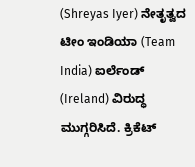(Shreyas Iyer) ನೇತೃತ್ವದ ಟೀಂ ಇಂಡಿಯಾ (Team India) ಐರ್ಲೆಂಡ್ (Ireland) ವಿರುದ್ಧ ಮುಗ್ಗರಿಸಿದೆ. ಕ್ರಿಕೆಟ್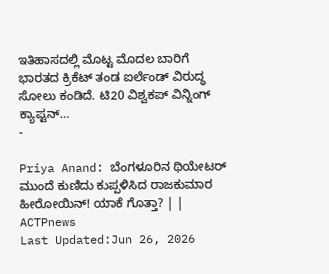ಇತಿಹಾಸದಲ್ಲಿ ಮೊಟ್ಟ ಮೊದಲ ಬಾರಿಗೆ ಭಾರತದ ಕ್ರಿಕೆಟ್ ತಂಡ ಐರ್ಲೆಂಡ್ ವಿರುದ್ಧ ಸೋಲು ಕಂಡಿದೆ. ಟಿ20 ವಿಶ್ವಕಪ್ ವಿನ್ನಿಂಗ್ ಕ್ಯಾಪ್ಟನ್…
-

Priya Anand: ಬೆಂಗಳೂರಿನ ಥಿಯೇಟರ್ ಮುಂದೆ ಕುಣಿದು ಕುಪ್ಪಳಿಸಿದ ರಾಜಕುಮಾರ ಹೀರೋಯಿನ್! ಯಾಕೆ ಗೊತ್ತಾ? | | ACTPnews
Last Updated:Jun 26, 2026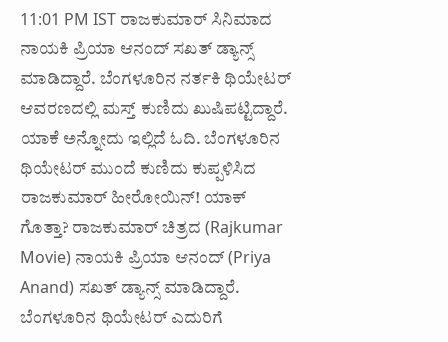11:01 PM IST ರಾಜಕುಮಾರ್ ಸಿನಿಮಾದ ನಾಯಕಿ ಪ್ರಿಯಾ ಆನಂದ್ ಸಖತ್ ಡ್ಯಾನ್ಸ್ ಮಾಡಿದ್ದಾರೆ. ಬೆಂಗಳೂರಿನ ನರ್ತಕಿ ಥಿಯೇಟರ್ ಆವರಣದಲ್ಲಿ ಮಸ್ತ್ ಕುಣಿದು ಖುಷಿಪಟ್ಟಿದ್ದಾರೆ. ಯಾಕೆ ಅನ್ನೋದು ಇಲ್ಲಿದೆ ಓದಿ. ಬೆಂಗಳೂರಿನ ಥಿಯೇಟರ್ ಮುಂದೆ ಕುಣಿದು ಕುಪ್ಪಳಿಸಿದ ರಾಜಕುಮಾರ್ ಹೀರೋಯಿನ್! ಯಾಕ್ ಗೊತ್ತಾ? ರಾಜಕುಮಾರ್ ಚಿತ್ರದ (Rajkumar Movie) ನಾಯಕಿ ಪ್ರಿಯಾ ಆನಂದ್ (Priya Anand) ಸಖತ್ ಡ್ಯಾನ್ಸ್ ಮಾಡಿದ್ದಾರೆ. ಬೆಂಗಳೂರಿನ ಥಿಯೇಟರ್ ಎದುರಿಗೆ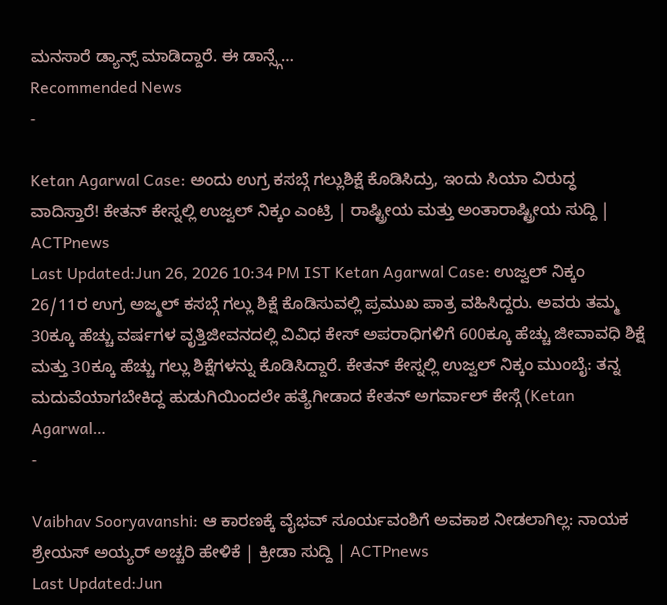ಮನಸಾರೆ ಡ್ಯಾನ್ಸ್ ಮಾಡಿದ್ದಾರೆ. ಈ ಡಾನ್ಸ್ಗೆ…
Recommended News
-

Ketan Agarwal Case: ಅಂದು ಉಗ್ರ ಕಸಬ್ಗೆ ಗಲ್ಲುಶಿಕ್ಷೆ ಕೊಡಿಸಿದ್ರು, ಇಂದು ಸಿಯಾ ವಿರುದ್ಧ ವಾದಿಸ್ತಾರೆ! ಕೇತನ್ ಕೇಸ್ನಲ್ಲಿ ಉಜ್ವಲ್ ನಿಕ್ಕಂ ಎಂಟ್ರಿ | ರಾಷ್ಟ್ರೀಯ ಮತ್ತು ಅಂತಾರಾಷ್ಟ್ರೀಯ ಸುದ್ದಿ | ACTPnews
Last Updated:Jun 26, 2026 10:34 PM IST Ketan Agarwal Case: ಉಜ್ವಲ್ ನಿಕ್ಕಂ 26/11ರ ಉಗ್ರ ಅಜ್ಮಲ್ ಕಸಬ್ಗೆ ಗಲ್ಲು ಶಿಕ್ಷೆ ಕೊಡಿಸುವಲ್ಲಿ ಪ್ರಮುಖ ಪಾತ್ರ ವಹಿಸಿದ್ದರು. ಅವರು ತಮ್ಮ 30ಕ್ಕೂ ಹೆಚ್ಚು ವರ್ಷಗಳ ವೃತ್ತಿಜೀವನದಲ್ಲಿ ವಿವಿಧ ಕೇಸ್ ಅಪರಾಧಿಗಳಿಗೆ 600ಕ್ಕೂ ಹೆಚ್ಚು ಜೀವಾವಧಿ ಶಿಕ್ಷೆ ಮತ್ತು 30ಕ್ಕೂ ಹೆಚ್ಚು ಗಲ್ಲು ಶಿಕ್ಷೆಗಳನ್ನು ಕೊಡಿಸಿದ್ದಾರೆ. ಕೇತನ್ ಕೇಸ್ನಲ್ಲಿ ಉಜ್ವಲ್ ನಿಕ್ಕಂ ಮುಂಬೈ: ತನ್ನ ಮದುವೆಯಾಗಬೇಕಿದ್ದ ಹುಡುಗಿಯಿಂದಲೇ ಹತ್ಯೆಗೀಡಾದ ಕೇತನ್ ಅಗರ್ವಾಲ್ ಕೇಸ್ಗೆ (Ketan Agarwal…
-

Vaibhav Sooryavanshi: ಆ ಕಾರಣಕ್ಕೆ ವೈಭವ್ ಸೂರ್ಯವಂಶಿಗೆ ಅವಕಾಶ ನೀಡಲಾಗಿಲ್ಲ: ನಾಯಕ ಶ್ರೇಯಸ್ ಅಯ್ಯರ್ ಅಚ್ಚರಿ ಹೇಳಿಕೆ | ಕ್ರೀಡಾ ಸುದ್ದಿ | ACTPnews
Last Updated:Jun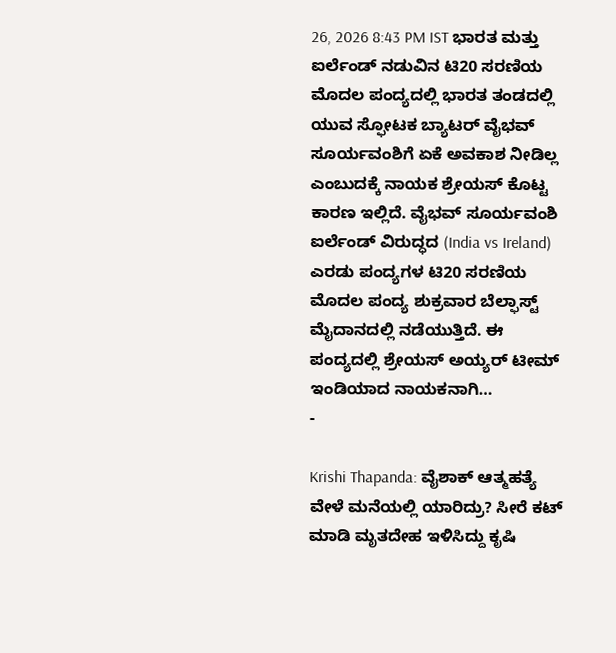26, 2026 8:43 PM IST ಭಾರತ ಮತ್ತು ಐರ್ಲೆಂಡ್ ನಡುವಿನ ಟಿ20 ಸರಣಿಯ ಮೊದಲ ಪಂದ್ಯದಲ್ಲಿ ಭಾರತ ತಂಡದಲ್ಲಿ ಯುವ ಸ್ಫೋಟಕ ಬ್ಯಾಟರ್ ವೈಭವ್ ಸೂರ್ಯವಂಶಿಗೆ ಏಕೆ ಅವಕಾಶ ನೀಡಿಲ್ಲ ಎಂಬುದಕ್ಕೆ ನಾಯಕ ಶ್ರೇಯಸ್ ಕೊಟ್ಟ ಕಾರಣ ಇಲ್ಲಿದೆ. ವೈಭವ್ ಸೂರ್ಯವಂಶಿ ಐರ್ಲೆಂಡ್ ವಿರುದ್ಧದ (India vs Ireland) ಎರಡು ಪಂದ್ಯಗಳ ಟಿ20 ಸರಣಿಯ ಮೊದಲ ಪಂದ್ಯ ಶುಕ್ರವಾರ ಬೆಲ್ಫಾಸ್ಟ್ ಮೈದಾನದಲ್ಲಿ ನಡೆಯುತ್ತಿದೆ. ಈ ಪಂದ್ಯದಲ್ಲಿ ಶ್ರೇಯಸ್ ಅಯ್ಯರ್ ಟೀಮ್ ಇಂಡಿಯಾದ ನಾಯಕನಾಗಿ…
-

Krishi Thapanda: ವೈಶಾಕ್ ಆತ್ಮಹತ್ಯೆ ವೇಳೆ ಮನೆಯಲ್ಲಿ ಯಾರಿದ್ರು? ಸೀರೆ ಕಟ್ ಮಾಡಿ ಮೃತದೇಹ ಇಳಿಸಿದ್ದು ಕೃಷಿ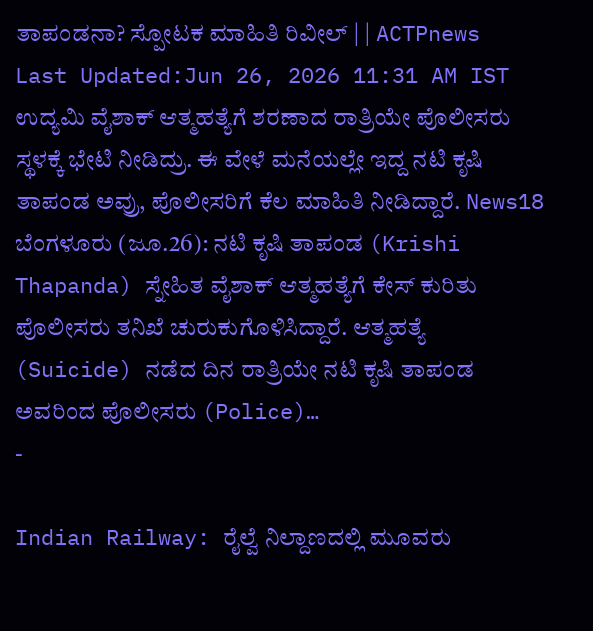ತಾಪಂಡನಾ? ಸ್ಪೋಟಕ ಮಾಹಿತಿ ರಿವೀಲ್ | | ACTPnews
Last Updated:Jun 26, 2026 11:31 AM IST ಉದ್ಯಮಿ ವೈಶಾಕ್ ಆತ್ಮಹತ್ಯೆಗೆ ಶರಣಾದ ರಾತ್ರಿಯೇ ಪೊಲೀಸರು ಸ್ಥಳಕ್ಕೆ ಭೇಟಿ ನೀಡಿದ್ರು. ಈ ವೇಳೆ ಮನೆಯಲ್ಲೇ ಇದ್ದ ನಟಿ ಕೃಷಿ ತಾಪಂಡ ಅವ್ರು, ಪೊಲೀಸರಿಗೆ ಕೆಲ ಮಾಹಿತಿ ನೀಡಿದ್ದಾರೆ. News18 ಬೆಂಗಳೂರು (ಜೂ.26): ನಟಿ ಕೃಷಿ ತಾಪಂಡ (Krishi Thapanda) ಸ್ನೇಹಿತ ವೈಶಾಕ್ ಆತ್ಮಹತ್ಯೆಗೆ ಕೇಸ್ ಕುರಿತು ಪೊಲೀಸರು ತನಿಖೆ ಚುರುಕುಗೊಳಿಸಿದ್ದಾರೆ. ಆತ್ಮಹತ್ಯೆ (Suicide) ನಡೆದ ದಿನ ರಾತ್ರಿಯೇ ನಟಿ ಕೃಷಿ ತಾಪಂಡ ಅವರಿಂದ ಪೊಲೀಸರು (Police)…
-

Indian Railway: ರೈಲ್ವೆ ನಿಲ್ದಾಣದಲ್ಲಿ ಮೂವರು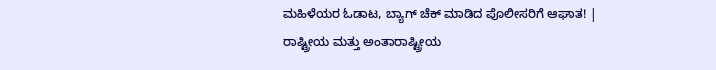ಮಹಿಳೆಯರ ಓಡಾಟ, ಬ್ಯಾಗ್ ಚೆಕ್ ಮಾಡಿದ ಪೊಲೀಸರಿಗೆ ಆಘಾತ! | ರಾಷ್ಟ್ರೀಯ ಮತ್ತು ಅಂತಾರಾಷ್ಟ್ರೀಯ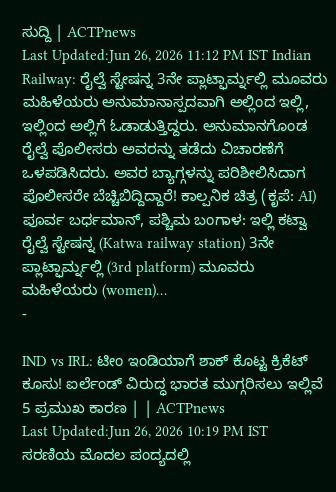ಸುದ್ದಿ | ACTPnews
Last Updated:Jun 26, 2026 11:12 PM IST Indian Railway: ರೈಲ್ವೆ ಸ್ಟೇಷನ್ನ 3ನೇ ಪ್ಲಾಟ್ಫಾರ್ಮ್ನಲ್ಲಿ ಮೂವರು ಮಹಿಳೆಯರು ಅನುಮಾನಾಸ್ಪದವಾಗಿ ಅಲ್ಲಿಂದ ಇಲ್ಲಿ, ಇಲ್ಲಿಂದ ಅಲ್ಲಿಗೆ ಓಡಾಡುತ್ತಿದ್ದರು. ಅನುಮಾನಗೊಂಡ ರೈಲ್ವೆ ಪೊಲೀಸರು ಅವರನ್ನು ತಡೆದು ವಿಚಾರಣೆಗೆ ಒಳಪಡಿಸಿದರು. ಅವರ ಬ್ಯಾಗ್ಗಳನ್ನು ಪರಿಶೀಲಿಸಿದಾಗ ಪೊಲೀಸರೇ ಬೆಚ್ಚಿಬಿದ್ದಿದ್ದಾರೆ! ಕಾಲ್ಪನಿಕ ಚಿತ್ರ (ಕೃಪೆ: AI) ಪೂರ್ವ ಬರ್ಧಮಾನ್, ಪಶ್ಚಿಮ ಬಂಗಾಳ: ಇಲ್ಲಿ ಕಟ್ವಾ ರೈಲ್ವೆ ಸ್ಟೇಷನ್ನ (Katwa railway station) 3ನೇ ಪ್ಲಾಟ್ಫಾರ್ಮ್ನಲ್ಲಿ (3rd platform) ಮೂವರು ಮಹಿಳೆಯರು (women)…
-

IND vs IRL: ಟೀಂ ಇಂಡಿಯಾಗೆ ಶಾಕ್ ಕೊಟ್ಟ ಕ್ರಿಕೆಟ್ ಕೂಸು! ಐರ್ಲೆಂಡ್ ವಿರುದ್ಧ ಭಾರತ ಮುಗ್ಗರಿಸಲು ಇಲ್ಲಿವೆ 5 ಪ್ರಮುಖ ಕಾರಣ | | ACTPnews
Last Updated:Jun 26, 2026 10:19 PM IST ಸರಣಿಯ ಮೊದಲ ಪಂದ್ಯದಲ್ಲಿ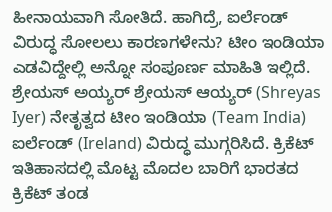ಹೀನಾಯವಾಗಿ ಸೋತಿದೆ. ಹಾಗಿದ್ರೆ, ಐರ್ಲೆಂಡ್ ವಿರುದ್ಧ ಸೋಲಲು ಕಾರಣಗಳೇನು? ಟೀಂ ಇಂಡಿಯಾ ಎಡವಿದ್ದೇಲ್ಲಿ ಅನ್ನೋ ಸಂಪೂರ್ಣ ಮಾಹಿತಿ ಇಲ್ಲಿದೆ. ಶ್ರೇಯಸ್ ಅಯ್ಯರ್ ಶ್ರೇಯಸ್ ಆಯ್ಯರ್ (Shreyas Iyer) ನೇತೃತ್ವದ ಟೀಂ ಇಂಡಿಯಾ (Team India) ಐರ್ಲೆಂಡ್ (Ireland) ವಿರುದ್ಧ ಮುಗ್ಗರಿಸಿದೆ. ಕ್ರಿಕೆಟ್ ಇತಿಹಾಸದಲ್ಲಿ ಮೊಟ್ಟ ಮೊದಲ ಬಾರಿಗೆ ಭಾರತದ ಕ್ರಿಕೆಟ್ ತಂಡ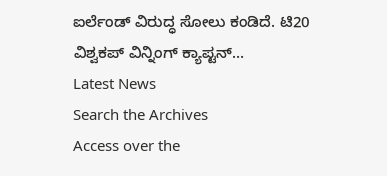ಐರ್ಲೆಂಡ್ ವಿರುದ್ಧ ಸೋಲು ಕಂಡಿದೆ. ಟಿ20 ವಿಶ್ವಕಪ್ ವಿನ್ನಿಂಗ್ ಕ್ಯಾಪ್ಟನ್…
Latest News
Search the Archives
Access over the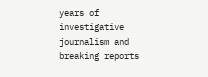years of investigative journalism and breaking reports